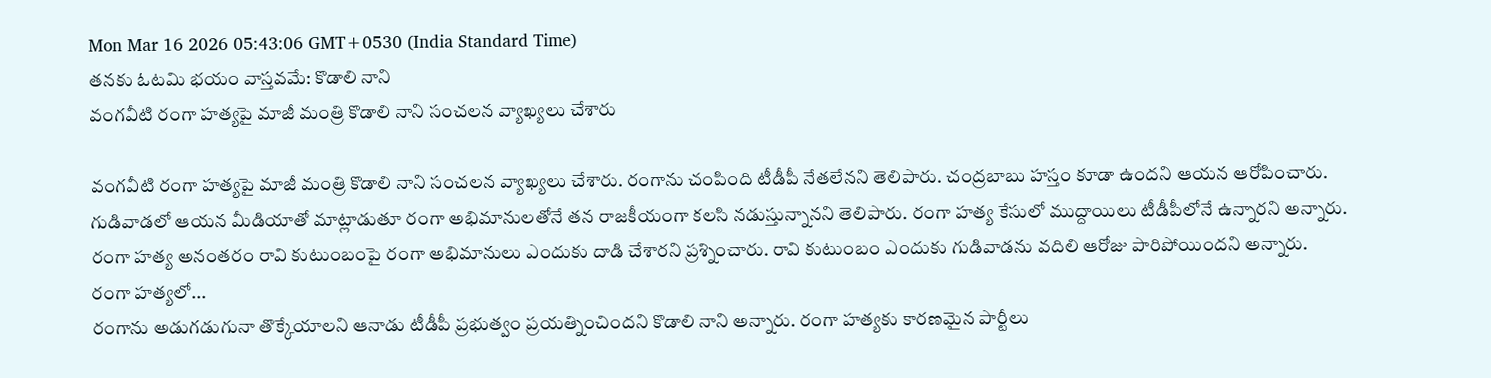Mon Mar 16 2026 05:43:06 GMT+0530 (India Standard Time)
తనకు ఓటమి భయం వాస్తవమే: కొడాలి నాని
వంగవీటి రంగా హత్యపై మాజీ మంత్రి కొడాలి నాని సంచలన వ్యాఖ్యలు చేశారు

వంగవీటి రంగా హత్యపై మాజీ మంత్రి కొడాలి నాని సంచలన వ్యాఖ్యలు చేశారు. రంగాను చంపింది టీడీపీ నేతలేనని తెలిపారు. చంద్రబాబు హస్తం కూడా ఉందని ఆయన ఆరోపించారు. గుడివాడలో ఆయన మీడియాతో మాట్లాడుతూ రంగా అభిమానులతోనే తన రాజకీయంగా కలసి నడుస్తున్నానని తెలిపారు. రంగా హత్య కేసులో ముద్దాయిలు టీడీపీలోనే ఉన్నారని అన్నారు. రంగా హత్య అనంతరం రావి కుటుంబంపై రంగా అభిమానులు ఎందుకు దాడి చేశారని ప్రశ్నించారు. రావి కుటుంబం ఎందుకు గుడివాడను వదిలి ఆరోజు పారిపోయిందని అన్నారు.
రంగా హత్యలో...
రంగాను అడుగడుగునా తొక్కేయాలని ఆనాడు టీడీపీ ప్రభుత్వం ప్రయత్నించిందని కొడాలి నాని అన్నారు. రంగా హత్యకు కారణమైన పార్టీలు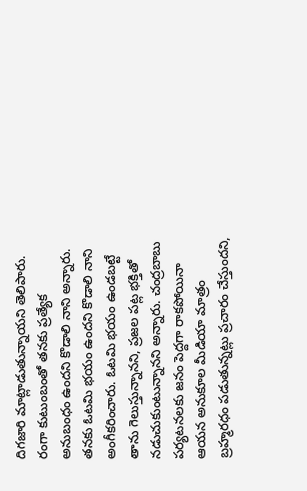దిగజారి మాట్లాడుతున్నాయని తెలిపారు. రంగా కుటుంబంతో తనకు ప్రత్యేక అనుబంధం ఉందని కొడాలి నాని అన్నారు. తనకు ఓటమి భయం ఉందని కొడాలి నాని అంగీకరించారు. ఓటమి భయం ఉండబట్టే తాను గెలుస్తున్నానని, ప్రజల పట్ల భక్తితో నడుచుకుంటున్నానని అన్నారు. చంద్రబాబు పర్యటనలకు జనం పెద్దగా రాకపోయినా ఆయన అనుకూల మీడియా మాత్రం బ్రహ్మరధం పడుతున్నట్లు ప్రచారం చేస్తుందని,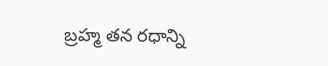బ్రహ్మ తన రధాన్ని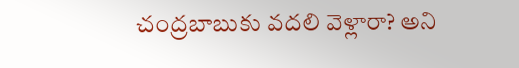చంద్రబాబుకు వదలి వెళ్లారా? అని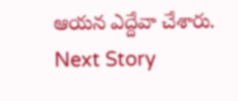ఆయన ఎద్దేవా చేశారు.
Next Story